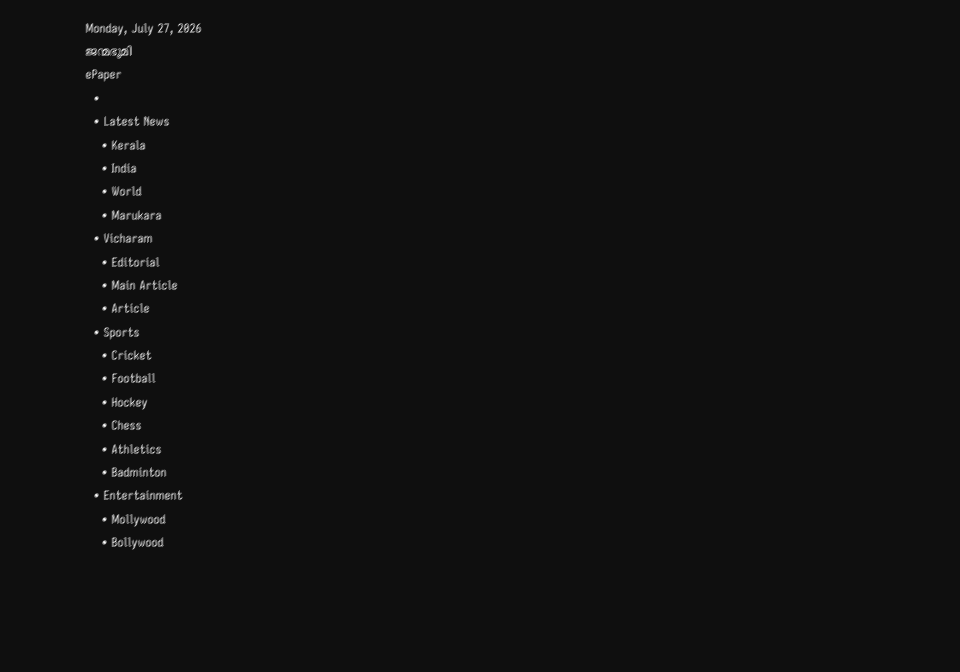Monday, July 27, 2026
ജന്മഭൂമി
ePaper
  •
  • Latest News
    • Kerala
    • India
    • World
    • Marukara
  • Vicharam
    • Editorial
    • Main Article
    • Article
  • Sports
    • Cricket
    • Football
    • Hockey
    • Chess
    • Athletics
    • Badminton
  • Entertainment
    • Mollywood
    • Bollywood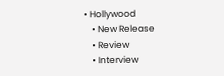• Hollywood
    • New Release
    • Review
    • Interview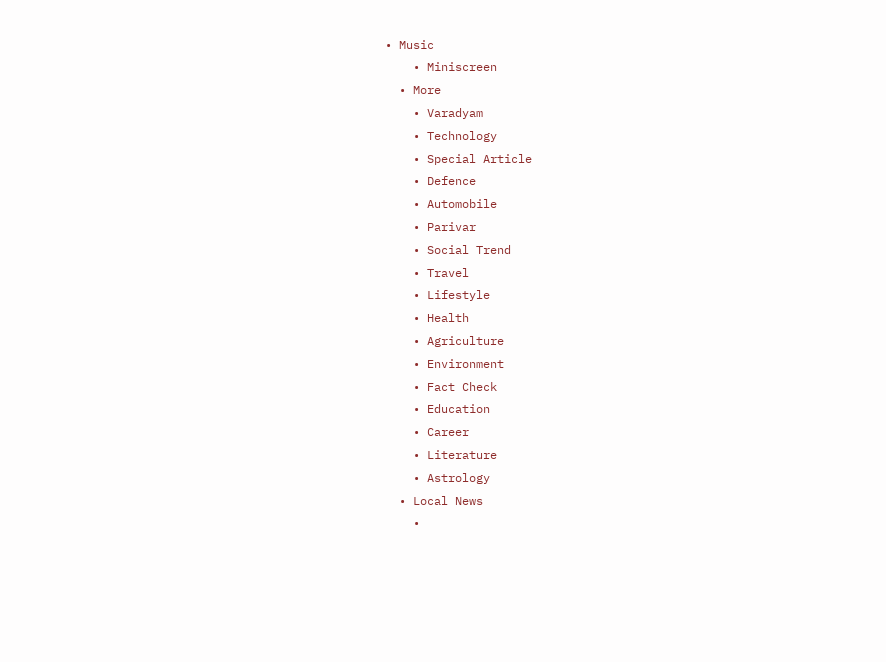• Music
    • Miniscreen
  • More
    • Varadyam
    • Technology
    • Special Article
    • Defence
    • Automobile
    • Parivar
    • Social Trend
    • Travel
    • Lifestyle
    • Health
    • Agriculture
    • Environment
    • Fact Check
    • Education
    • Career
    • Literature
    • Astrology
  • Local News
    •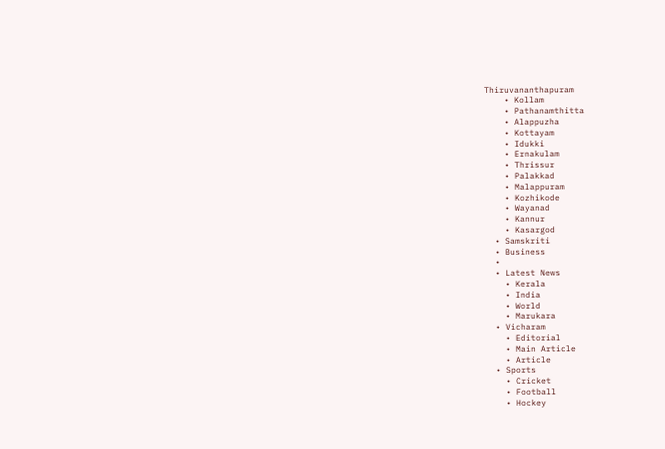Thiruvananthapuram
    • Kollam
    • Pathanamthitta
    • Alappuzha
    • Kottayam
    • Idukki
    • Ernakulam
    • Thrissur
    • Palakkad
    • Malappuram
    • Kozhikode
    • Wayanad
    • Kannur
    • Kasargod
  • Samskriti
  • Business
  •
  • Latest News
    • Kerala
    • India
    • World
    • Marukara
  • Vicharam
    • Editorial
    • Main Article
    • Article
  • Sports
    • Cricket
    • Football
    • Hockey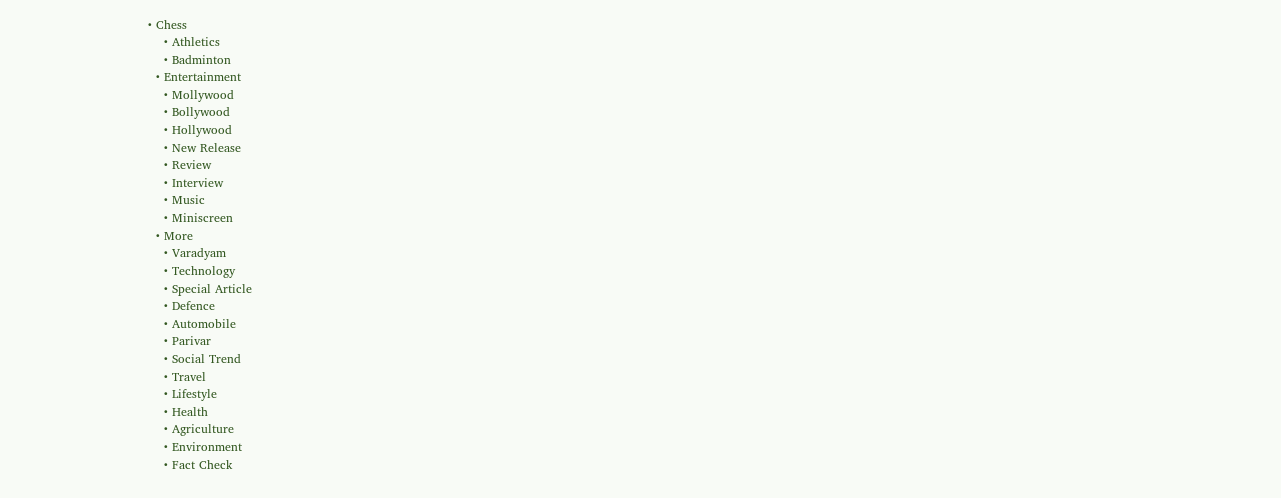• Chess
    • Athletics
    • Badminton
  • Entertainment
    • Mollywood
    • Bollywood
    • Hollywood
    • New Release
    • Review
    • Interview
    • Music
    • Miniscreen
  • More
    • Varadyam
    • Technology
    • Special Article
    • Defence
    • Automobile
    • Parivar
    • Social Trend
    • Travel
    • Lifestyle
    • Health
    • Agriculture
    • Environment
    • Fact Check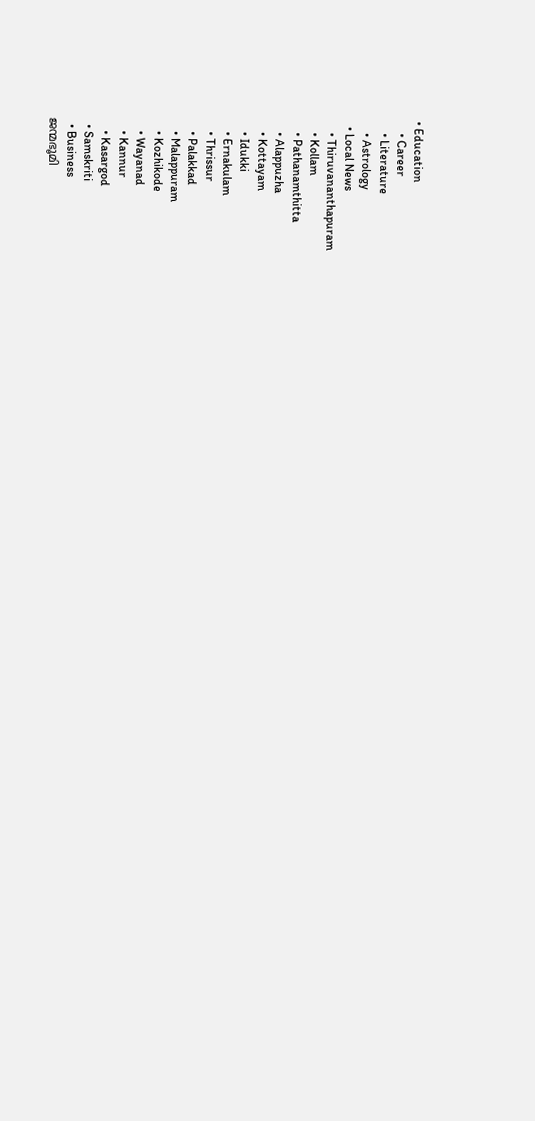• Education
    • Career
    • Literature
    • Astrology
  • Local News
    • Thiruvananthapuram
    • Kollam
    • Pathanamthitta
    • Alappuzha
    • Kottayam
    • Idukki
    • Ernakulam
    • Thrissur
    • Palakkad
    • Malappuram
    • Kozhikode
    • Wayanad
    • Kannur
    • Kasargod
  • Samskriti
  • Business
ജന്മഭൂമി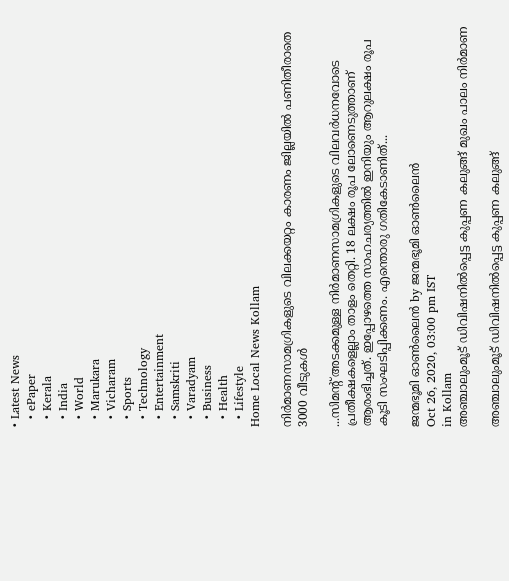• Latest News
  • ePaper
  • Kerala
  • India
  • World
  • Marukara
  • Vicharam
  • Sports
  • Technology
  • Entertainment
  • Samskriti
  • Varadyam
  • Business
  • Health
  • Lifestyle
Home Local News Kollam

നിര്‍മാണസാമഗ്രികളുടെ വിലക്കയറ്റം കാരണം ജില്ലയില്‍ പണിതീരാതെ 3000 വീടുകള്‍

...സിമന്റ് അടക്കമുള്ള നിര്‍മാണസാമഗ്രികളുടെ വിലവര്‍ധനവോടെ പ്രതീക്ഷകളെല്ലാം താളം തെറ്റി. 18 ലക്ഷം രൂപ ലോണെടുത്താണ് ആരംഭിച്ചത്. ഇപ്പോഴത്തെ സാഹചര്യത്തില്‍ ഇനിയും ആറുലക്ഷം രൂപ കൂടി സംഘടിപ്പിക്കണം. എന്തൊരു ഗതികേടാണിത്...

ജന്മഭൂമി ഓണ്‍ലൈന്‍ by ജന്മഭൂമി ഓണ്‍ലൈന്‍
Oct 26, 2020, 03:00 pm IST
in Kollam
അഞ്ചാലുംമൂട് ഡിവിഷനില്‍പ്പെട്ട കുപ്പണ കലുങ്ങ് മുഖം പാലം നിര്‍മാണ

അഞ്ചാലുംമൂട് ഡിവിഷനില്‍പ്പെട്ട കുപ്പണ കലുങ്ങ്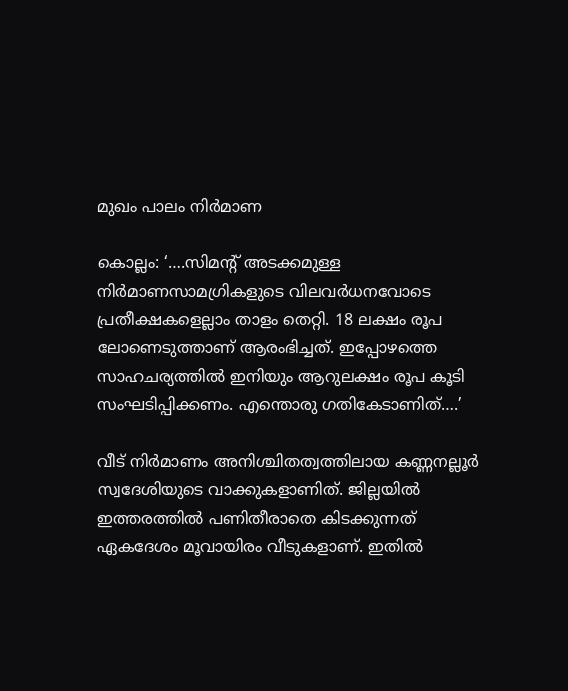മുഖം പാലം നിര്‍മാണ

കൊല്ലം: ‘….സിമന്റ് അടക്കമുള്ള നിര്‍മാണസാമഗ്രികളുടെ വിലവര്‍ധനവോടെ പ്രതീക്ഷകളെല്ലാം താളം തെറ്റി. 18 ലക്ഷം രൂപ ലോണെടുത്താണ് ആരംഭിച്ചത്. ഇപ്പോഴത്തെ സാഹചര്യത്തില്‍ ഇനിയും ആറുലക്ഷം രൂപ കൂടി സംഘടിപ്പിക്കണം. എന്തൊരു ഗതികേടാണിത്….’

വീട് നിര്‍മാണം അനിശ്ചിതത്വത്തിലായ കണ്ണനല്ലൂര്‍ സ്വദേശിയുടെ വാക്കുകളാണിത്. ജില്ലയില്‍ ഇത്തരത്തില്‍ പണിതീരാതെ കിടക്കുന്നത് ഏകദേശം മൂവായിരം വീടുകളാണ്. ഇതില്‍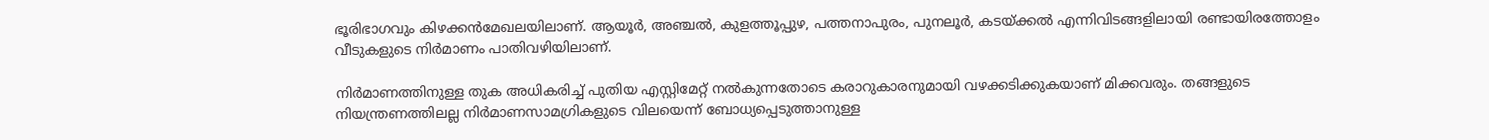ഭൂരിഭാഗവും കിഴക്കന്‍മേഖലയിലാണ്. ആയൂര്‍, അഞ്ചല്‍, കുളത്തൂപ്പുഴ, പത്തനാപുരം, പുനലൂര്‍, കടയ്‌ക്കല്‍ എന്നിവിടങ്ങളിലായി രണ്ടായിരത്തോളം വീടുകളുടെ നിര്‍മാണം പാതിവഴിയിലാണ്.

നിര്‍മാണത്തിനുള്ള തുക അധികരിച്ച് പുതിയ എസ്റ്റിമേറ്റ് നല്‍കുന്നതോടെ കരാറുകാരനുമായി വഴക്കടിക്കുകയാണ് മിക്കവരും. തങ്ങളുടെ നിയന്ത്രണത്തിലല്ല നിര്‍മാണസാമഗ്രികളുടെ വിലയെന്ന് ബോധ്യപ്പെടുത്താനുള്ള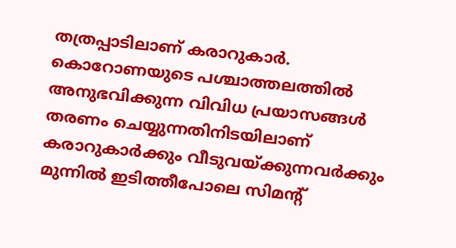തത്രപ്പാടിലാണ് കരാറുകാര്‍. കൊറോണയുടെ പശ്ചാത്തലത്തില്‍ അനുഭവിക്കുന്ന വിവിധ പ്രയാസങ്ങള്‍ തരണം ചെയ്യുന്നതിനിടയിലാണ് കരാറുകാര്‍ക്കും വീടുവയ്‌ക്കുന്നവര്‍ക്കും മുന്നില്‍ ഇടിത്തീപോലെ സിമന്റ്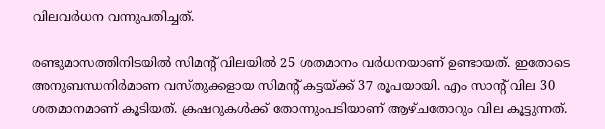വിലവര്‍ധന വന്നുപതിച്ചത്.

രണ്ടുമാസത്തിനിടയില്‍ സിമന്റ് വിലയില്‍ 25 ശതമാനം വര്‍ധനയാണ് ഉണ്ടായത്. ഇതോടെ അനുബന്ധനിര്‍മാണ വസ്തുക്കളായ സിമന്റ് കട്ടയ്‌ക്ക് 37 രൂപയായി. എം സാന്റ് വില 30 ശതമാനമാണ് കൂടിയത്. ക്രഷറുകള്‍ക്ക് തോന്നുംപടിയാണ് ആഴ്ചതോറും വില കൂട്ടുന്നത്.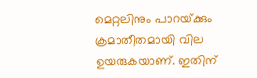മെറ്റലിനും പാറയ്‌ക്കും ക്രമാതീതമായി വില ഉയരുകയാണ്. ഇതിന്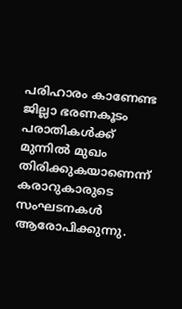പരിഹാരം കാണേണ്ട ജില്ലാ ഭരണകൂടം പരാതികള്‍ക്ക് മുന്നില്‍ മുഖം തിരിക്കുകയാണെന്ന് കരാറുകാരുടെ സംഘടനകള്‍ ആരോപിക്കുന്നു.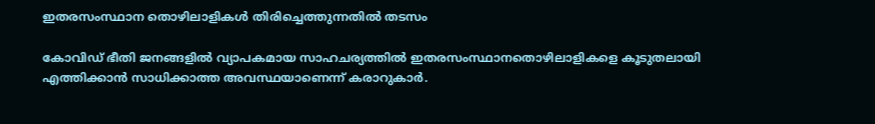ഇതരസംസ്ഥാന തൊഴിലാളികള്‍ തിരിച്ചെത്തുന്നതില്‍ തടസം

കോവിഡ് ഭീതി ജനങ്ങളില്‍ വ്യാപകമായ സാഹചര്യത്തില്‍ ഇതരസംസ്ഥാനതൊഴിലാളികളെ കൂടുതലായി എത്തിക്കാന്‍ സാധിക്കാത്ത അവസ്ഥയാണെന്ന് കരാറുകാര്‍.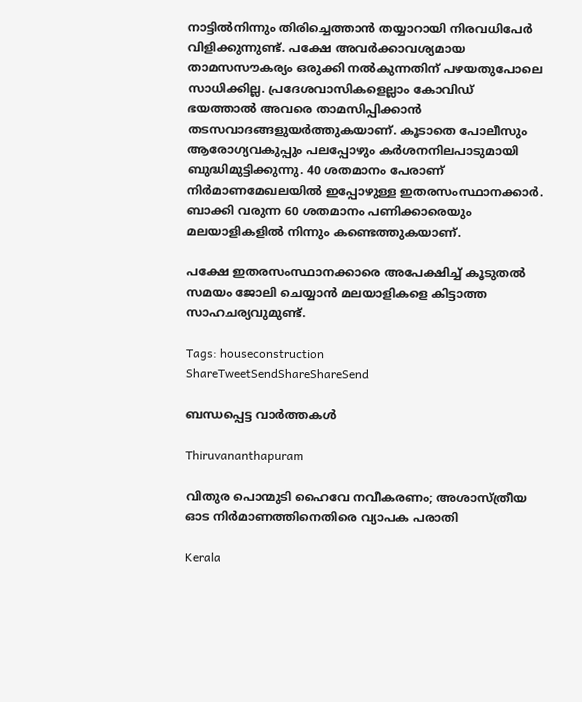നാട്ടില്‍നിന്നും തിരിച്ചെത്താന്‍ തയ്യാറായി നിരവധിപേര്‍ വിളിക്കുന്നുണ്ട്. പക്ഷേ അവര്‍ക്കാവശ്യമായ താമസസൗകര്യം ഒരുക്കി നല്‍കുന്നതിന് പഴയതുപോലെ സാധിക്കില്ല. പ്രദേശവാസികളെല്ലാം കോവിഡ് ഭയത്താല്‍ അവരെ താമസിപ്പിക്കാന്‍ തടസവാദങ്ങളുയര്‍ത്തുകയാണ്. കൂടാതെ പോലീസും ആരോഗ്യവകുപ്പും പലപ്പോഴും കര്‍ശനനിലപാടുമായി ബുദ്ധിമുട്ടിക്കുന്നു. 40 ശതമാനം പേരാണ് നിര്‍മാണമേഖലയില്‍ ഇപ്പോഴുള്ള ഇതരസംസ്ഥാനക്കാര്‍. ബാക്കി വരുന്ന 60 ശതമാനം പണിക്കാരെയും മലയാളികളില്‍ നിന്നും കണ്ടെത്തുകയാണ്.

പക്ഷേ ഇതരസംസ്ഥാനക്കാരെ അപേക്ഷിച്ച് കൂടുതല്‍ സമയം ജോലി ചെയ്യാന്‍ മലയാളികളെ കിട്ടാത്ത സാഹചര്യവുമുണ്ട്.

Tags: houseconstruction
ShareTweetSendShareShareSend

ബന്ധപ്പെട്ട വാര്‍ത്തകള്‍

Thiruvananthapuram

വിതുര പൊന്മുടി ഹൈവേ നവീകരണം; അശാസ്ത്രീയ ഓട നിര്‍മാണത്തിനെതിരെ വ്യാപക പരാതി

Kerala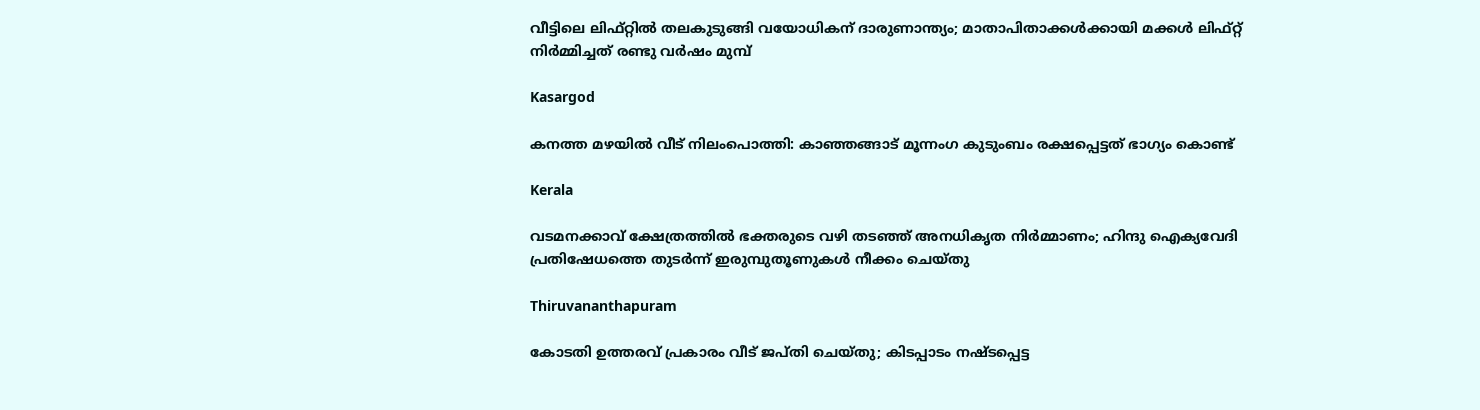വീട്ടിലെ ലിഫ്‌റ്റിൽ തലകുടുങ്ങി വയോധികന് ദാരുണാന്ത്യം; മാതാപിതാക്കൾക്കായി മക്കൾ ലിഫ്റ്റ് നിർമ്മിച്ചത് രണ്ടു വർഷം മുമ്പ്

Kasargod

കനത്ത മഴയില്‍ വീട് നിലംപൊത്തി: കാഞ്ഞങ്ങാട് മൂന്നംഗ കുടുംബം രക്ഷപ്പെട്ടത് ഭാഗ്യം കൊണ്ട്

Kerala

വടമനക്കാവ് ക്ഷേത്രത്തില്‍ ഭക്തരുടെ വഴി തടഞ്ഞ് അനധികൃത നിര്‍മ്മാണം; ഹിന്ദു ഐക്യവേദി പ്രതിഷേധത്തെ തുടര്‍ന്ന് ഇരുമ്പുതൂണുകള്‍ നീക്കം ചെയ്തു

Thiruvananthapuram

കോടതി ഉത്തരവ് പ്രകാരം വീട് ജപ്തി ചെയ്തു; കിടപ്പാടം നഷ്ടപ്പെട്ട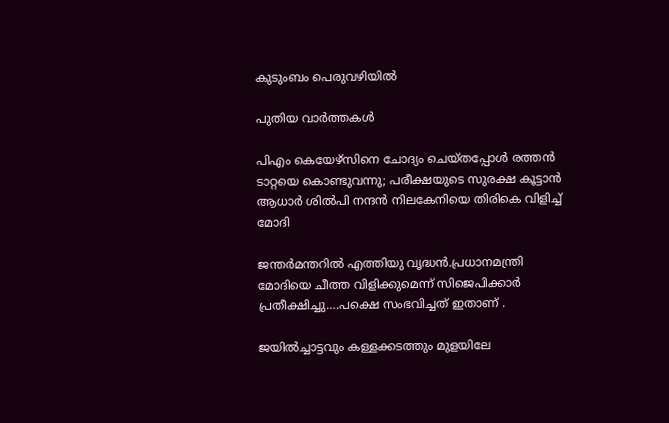കുടുംബം പെരുവഴിയില്‍

പുതിയ വാര്‍ത്തകള്‍

പിഎം കെയേഴ്സിനെ ചോദ്യം ചെയ്തപ്പോള്‍ രത്തന്‍ ടാറ്റയെ കൊണ്ടുവന്നു; പരീക്ഷയുടെ സുരക്ഷ കൂട്ടാന്‍ ആധാര്‍ ശില്‍പി നന്ദന്‍ നിലകേനിയെ തിരികെ വിളിച്ച് മോദി

ജന്തര്‍മന്തറില്‍ എത്തിയു വൃദ്ധന്‍.പ്രധാനമന്ത്രി മോദിയെ ചീത്ത വിളിക്കുമെന്ന് സിജെപിക്കാര്‍ പ്രതീക്ഷിച്ചു….പക്ഷെ സംഭവിച്ചത് ഇതാണ് .

ജയില്‍ച്ചാട്ടവും കള്ളക്കടത്തും മുളയിലേ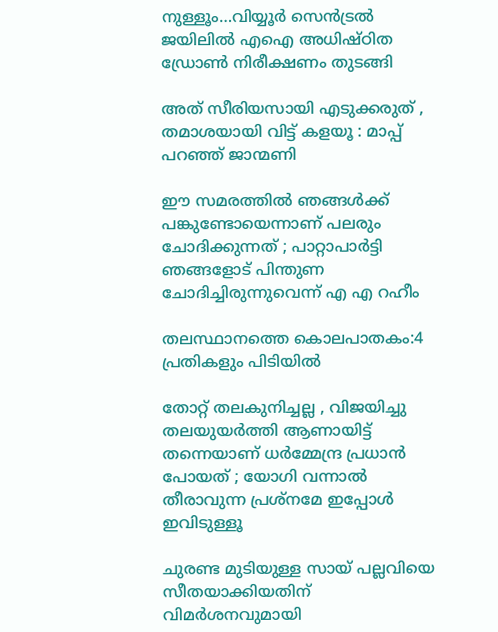നുള്ളൂം…വിയ്യൂര്‍ സെന്‍ട്രല്‍ ജയിലില്‍ എഐ അധിഷ്ഠിത ഡ്രോണ്‍ നിരീക്ഷണം തുടങ്ങി

അത് സീരിയസായി എടുക്കരുത് , തമാശയായി വിട്ട് കളയൂ : മാപ്പ് പറഞ്ഞ് ജാന്മണി

ഈ സമരത്തിൽ ഞങ്ങൾക്ക് പങ്കുണ്ടോയെന്നാണ് പലരും ചോദിക്കുന്നത് ; പാറ്റാപാർട്ടി ഞങ്ങളോട് പിന്തുണ ചോദിച്ചിരുന്നുവെന്ന് എ എ റഹീം

തലസ്ഥാനത്തെ കൊലപാതകം:4 പ്രതികളും പിടിയില്‍

തോറ്റ് തലകുനിച്ചല്ല , വിജയിച്ചു തലയുയർത്തി ആണായിട്ട് തന്നെയാണ് ധർമ്മേന്ദ്ര പ്രധാൻ പോയത് ; യോഗി വന്നാൽ തീരാവുന്ന പ്രശ്നമേ ഇപ്പോൾ ഇവിടുള്ളൂ

ചുരണ്ട മുടിയുള്ള സായ് പല്ലവിയെ സീതയാക്കിയതിന് വിമര്‍ശനവുമായി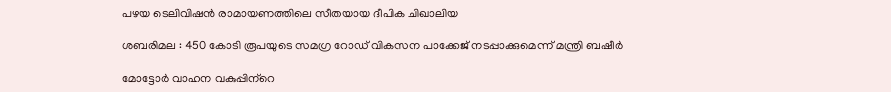പഴയ ടെലിവിഷന്‍ രാമായണത്തിലെ സീതയായ ദീപിക ചിഖാലിയ

ശബരിമല : 450 കോടി രൂപയുടെ സമഗ്ര റോഡ് വികസന പാക്കേജ് നടപ്പാക്കുമെന്ന് മന്ത്രി ബഷീര്‍

മോട്ടോര്‍ വാഹന വകുപ്പിന്‌റെ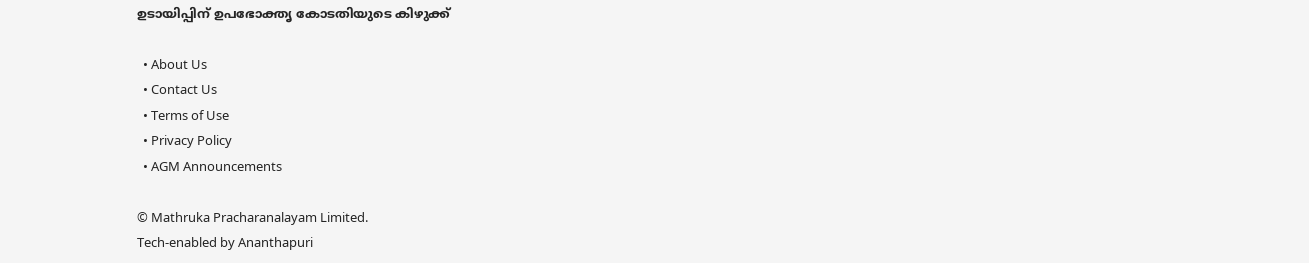ഉടായിപ്പിന് ഉപഭോക്തൃ കോടതിയുടെ കിഴുക്ക്

  • About Us
  • Contact Us
  • Terms of Use
  • Privacy Policy
  • AGM Announcements

© Mathruka Pracharanalayam Limited.
Tech-enabled by Ananthapuri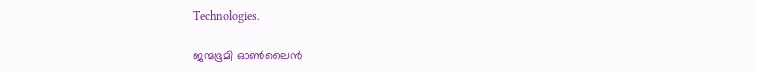Technologies.

ജന്മഭൂമി ഓണ്‍ലൈന്‍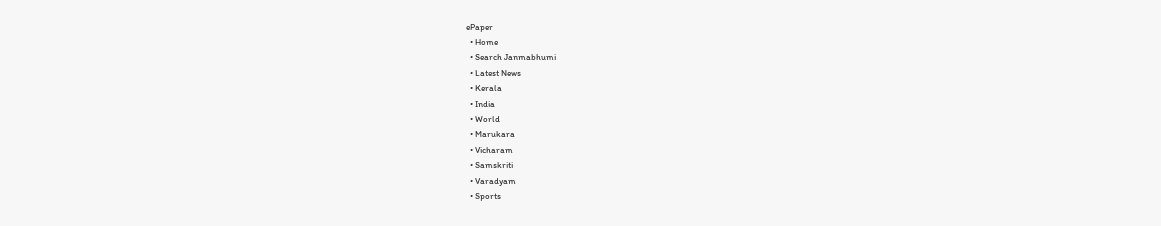ePaper
  • Home
  • Search Janmabhumi
  • Latest News
  • Kerala
  • India
  • World
  • Marukara
  • Vicharam
  • Samskriti
  • Varadyam
  • Sports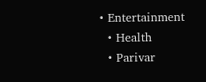• Entertainment
  • Health
  • Parivar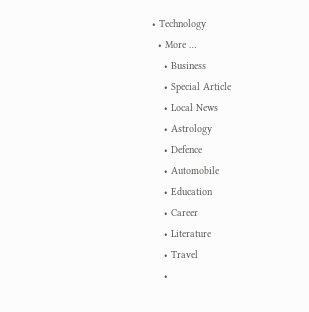• Technology
  • More …
    • Business
    • Special Article
    • Local News
    • Astrology
    • Defence
    • Automobile
    • Education
    • Career
    • Literature
    • Travel
    •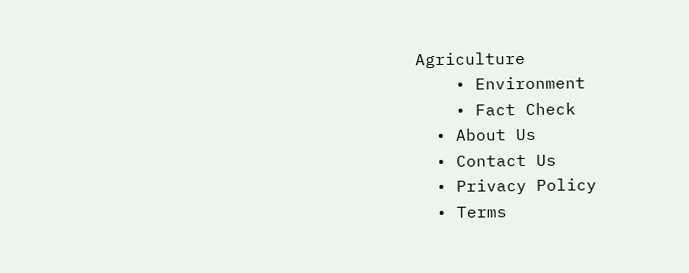Agriculture
    • Environment
    • Fact Check
  • About Us
  • Contact Us
  • Privacy Policy
  • Terms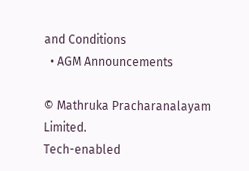and Conditions
  • AGM Announcements

© Mathruka Pracharanalayam Limited.
Tech-enabled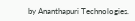by Ananthapuri Technologies.